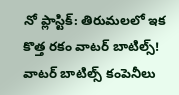నో ప్లాస్టిక్: తిరుమలలో ఇక కొత్త రకం వాటర్ బాటిల్స్!
వాటర్ బాటిల్స్ కంపెనీలు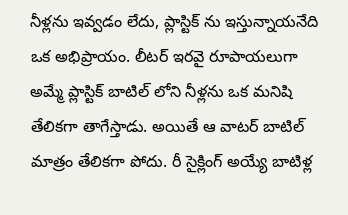నీళ్లను ఇవ్వడం లేదు, ప్లాస్టిక్ ను ఇస్తున్నాయనేది ఒక అభిప్రాయం. లీటర్ ఇరవై రూపాయలుగా అమ్మే ప్లాస్టిక్ బాటిల్ లోని నీళ్లను ఒక మనిషి తేలికగా తాగేస్తాడు. అయితే ఆ వాటర్ బాటిల్ మాత్రం తేలికగా పోదు. రీ సైక్లింగ్ అయ్యే బాటిళ్ల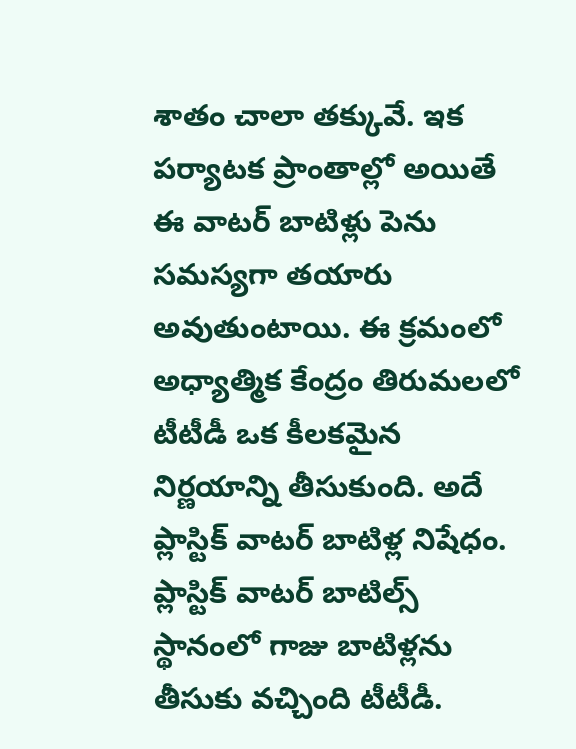శాతం చాలా తక్కువే. ఇక పర్యాటక ప్రాంతాల్లో అయితే ఈ వాటర్ బాటిళ్లు పెను సమస్యగా తయారు అవుతుంటాయి. ఈ క్రమంలో అధ్యాత్మిక కేంద్రం తిరుమలలో టీటీడీ ఒక కీలకమైన నిర్ణయాన్ని తీసుకుంది. అదే ప్లాస్టిక్ వాటర్ బాటిళ్ల నిషేధం.
ప్లాస్టిక్ వాటర్ బాటిల్స్ స్థానంలో గాజు బాటిళ్లను తీసుకు వచ్చింది టీటీడీ.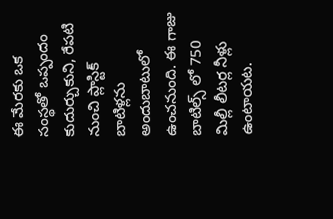ఈ మేరకు ఒక సంస్థతో ఒప్పందం కుదుర్చుకుని, రేపటి నుంచి ప్లాస్టిక్ బాటిళ్లను అందుబాటులో ఉంచనుంది. ఈ గాజు బాటిల్స్ లో 750 మిల్లీ లీటర్ల నీళ్లు ఉంటాయట.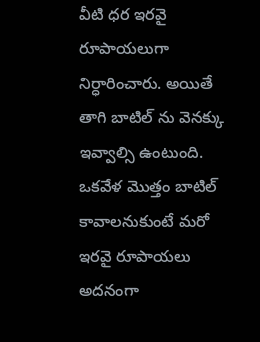వీటి ధర ఇరవై రూపాయలుగా నిర్ధారించారు. అయితే తాగి బాటిల్ ను వెనక్కు ఇవ్వాల్సి ఉంటుంది. ఒకవేళ మొత్తం బాటిల్ కావాలనుకుంటే మరో ఇరవై రూపాయలు అదనంగా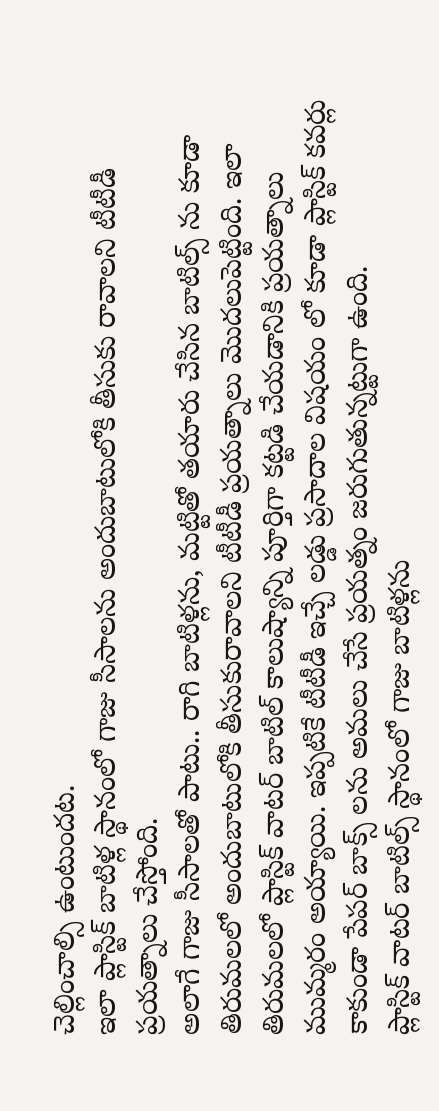చెల్లించాల్సి ఉంటుందట.
ఇలా ప్లాస్టిక్ బాటిళ్ల స్థానంలో గాజు సీసాలను అందుబాటులోకి తీసుకు రావాలని టీటీడీ ప్రయత్నాలు చేస్తోంది.
అలాగే గాజు సీసాలతో పాటు.. రాగి బాటిళ్లను, మట్టితో తయారు చేసిన బాటిల్స్ ను కూడా తిరుమలలో అందుబాటులోకి తీసుకురావాలని టీటీడీ ప్రయత్నాలు మొదలుపెట్టింది. ఇలా తిరుమలలో ప్లాస్టిక్ వాటర్ బాటిల్ కాలుష్యాన్ని పూర్తిగా కట్టడి చేయడానికి ప్రయత్నాలు ముమ్మరం అయ్యాయి. ఇప్పటికే టీటీడీ ఇచ్చే లడ్డు ప్రసాదాల విషయం లో కూడా ప్లాస్టిక్ కవర్లు కాకుండా పేపర్ బాక్స్ లను అమలు చేసే ప్రయత్నం జరుగుతున్నట్టుగా ఉంది.
ప్లాస్టిక్ వాటర్ బాటిల్స్ స్థానంలో గాజు బాటిళ్లను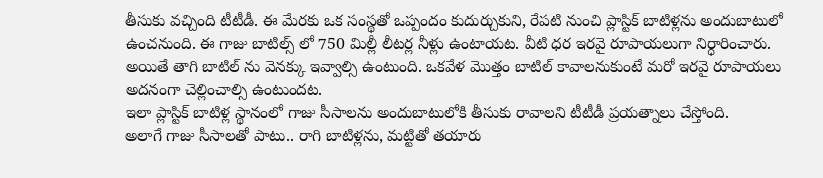తీసుకు వచ్చింది టీటీడీ. ఈ మేరకు ఒక సంస్థతో ఒప్పందం కుదుర్చుకుని, రేపటి నుంచి ప్లాస్టిక్ బాటిళ్లను అందుబాటులో ఉంచనుంది. ఈ గాజు బాటిల్స్ లో 750 మిల్లీ లీటర్ల నీళ్లు ఉంటాయట. వీటి ధర ఇరవై రూపాయలుగా నిర్ధారించారు. అయితే తాగి బాటిల్ ను వెనక్కు ఇవ్వాల్సి ఉంటుంది. ఒకవేళ మొత్తం బాటిల్ కావాలనుకుంటే మరో ఇరవై రూపాయలు అదనంగా చెల్లించాల్సి ఉంటుందట.
ఇలా ప్లాస్టిక్ బాటిళ్ల స్థానంలో గాజు సీసాలను అందుబాటులోకి తీసుకు రావాలని టీటీడీ ప్రయత్నాలు చేస్తోంది.
అలాగే గాజు సీసాలతో పాటు.. రాగి బాటిళ్లను, మట్టితో తయారు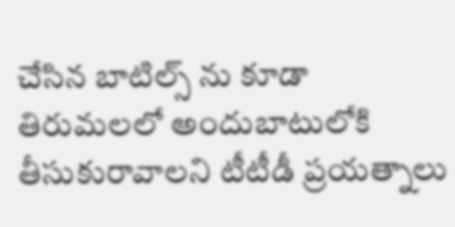చేసిన బాటిల్స్ ను కూడా తిరుమలలో అందుబాటులోకి తీసుకురావాలని టీటీడీ ప్రయత్నాలు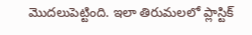మొదలుపెట్టింది. ఇలా తిరుమలలో ప్లాస్టిక్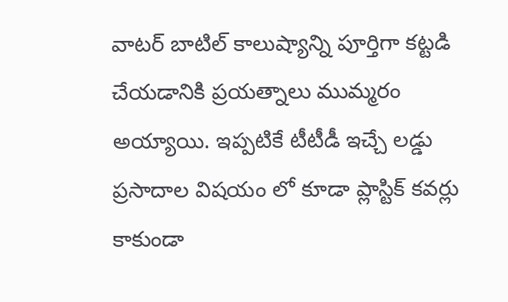వాటర్ బాటిల్ కాలుష్యాన్ని పూర్తిగా కట్టడి చేయడానికి ప్రయత్నాలు ముమ్మరం అయ్యాయి. ఇప్పటికే టీటీడీ ఇచ్చే లడ్డు ప్రసాదాల విషయం లో కూడా ప్లాస్టిక్ కవర్లు కాకుండా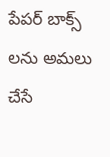పేపర్ బాక్స్ లను అమలు చేసే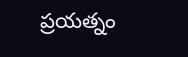ప్రయత్నం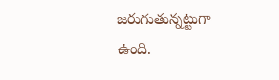జరుగుతున్నట్టుగా ఉంది.